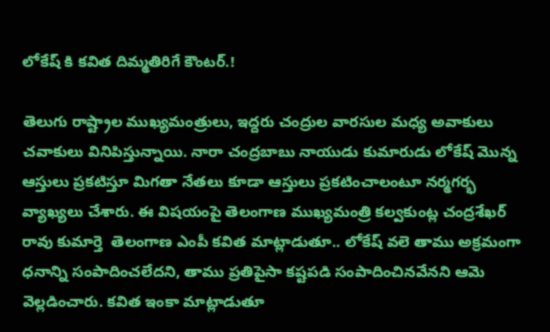లోకేష్ కి కవిత దిమ్మతిరిగే కౌంటర్.!

తెలుగు రాష్ట్రాల ముఖ్యమంత్రులు, ఇద్దరు చంద్రుల వారసుల మధ్య అవాకులు చవాకులు వినిపిస్తున్నాయి. నారా చంద్రబాబు నాయుడు కుమారుడు లోకేష్ మొన్న ఆస్తులు ప్రకటిస్తూ మిగతా నేతలు కూడా ఆస్తులు ప్రకటించాలంటూ నర్మగర్భ వ్యాఖ్యలు చేశారు. ఈ విషయంపై తెలంగాణ ముఖ్యమంత్రి కల్వకుంట్ల చంద్రశేఖర్ రావు కుమార్తె  తెలంగాణ ఎంపీ కవిత మాట్లాడుతూ.. లోకేష్ వలె తాము అక్రమంగా ధనాన్ని సంపాదించలేదని, తాము ప్రతిపైసా కష్టపడి సంపాదించినవేనని ఆమె వెల్లడించారు. కవిత ఇంకా మాట్లాడుతూ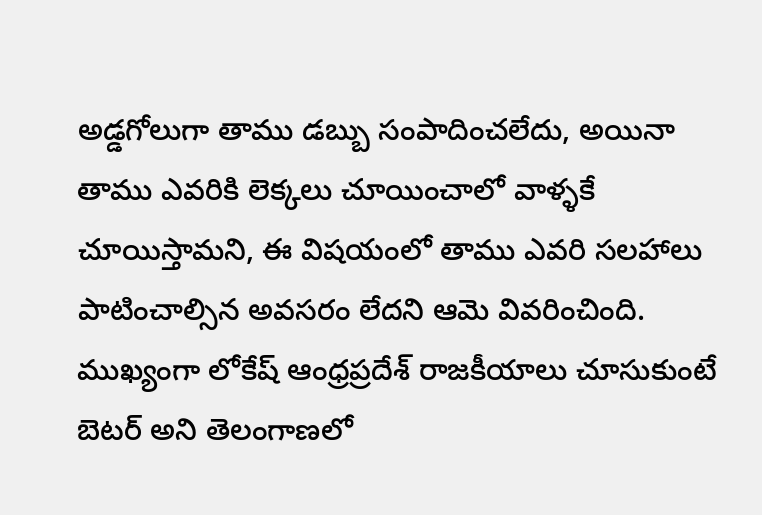అడ్డగోలుగా తాము డబ్బు సంపాదించలేదు, అయినా తాము ఎవరికి లెక్కలు చూయించాలో వాళ్ళకే చూయిస్తామని, ఈ విషయంలో తాము ఎవరి సలహాలు పాటించాల్సిన అవసరం లేదని ఆమె వివరించింది. ముఖ్యంగా లోకేష్ ఆంధ్రప్రదేశ్ రాజకీయాలు చూసుకుంటే బెటర్ అని తెలంగాణలో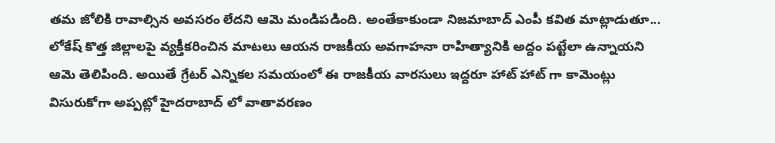తమ జోలికి రావాల్సిన అవసరం లేదని ఆమె మండిపడింది. అంతేకాకుండా నిజమాబాద్ ఎంపీ కవిత మాట్లాడుతూ... లోకేష్ కొత్త జిల్లాలపై వ్యక్తీకరించిన మాటలు ఆయన రాజకీయ అవగాహనా రాహిత్యానికి అద్దం పట్టేలా ఉన్నాయని ఆమె తెలిపింది. అయితే గ్రేటర్ ఎన్నికల సమయంలో ఈ రాజకీయ వారసులు ఇద్దరూ హాట్ హాట్ గా కామెంట్లు విసురుకోగా అప్పట్లో హైదరాబాద్ లో వాతావరణం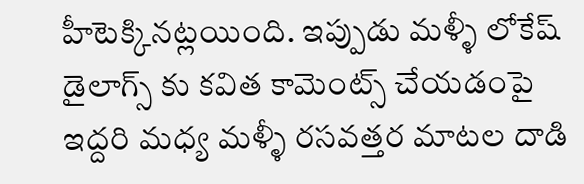హీటెక్కినట్లయింది. ఇప్పుడు మళ్ళీ లోకేష్ డైలాగ్స్ కు కవిత కామెంట్స్ చేయడంపై ఇద్దరి మధ్య మళ్ళీ రసవత్తర మాటల దాడి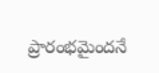ప్రారంభమైందనే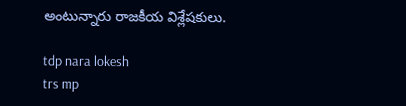అంటున్నారు రాజకీయ విశ్లేషకులు.

tdp nara lokesh
trs mp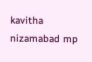kavitha
nizamabad mp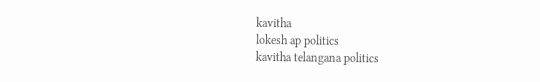kavitha
lokesh ap politics
kavitha telangana politics